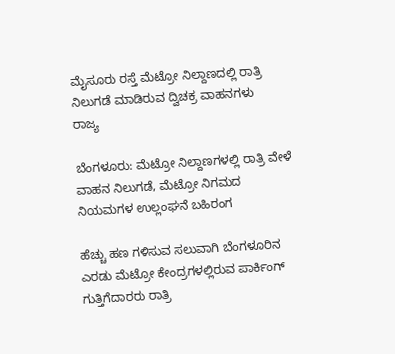ಮೈಸೂರು ರಸ್ತೆ ಮೆಟ್ರೋ ನಿಲ್ದಾಣದಲ್ಲಿ ರಾತ್ರಿ ನಿಲುಗಡೆ ಮಾಡಿರುವ ದ್ವಿಚಕ್ರ ವಾಹನಗಳು
ರಾಜ್ಯ

ಬೆಂಗಳೂರು: ಮೆಟ್ರೋ ನಿಲ್ದಾಣಗಳಲ್ಲಿ ರಾತ್ರಿ ವೇಳೆ ವಾಹನ ನಿಲುಗಡೆ, ಮೆಟ್ರೋ ನಿಗಮದ ನಿಯಮಗಳ ಉಲ್ಲಂಘನೆ ಬಹಿರಂಗ

ಹೆಚ್ಚು ಹಣ ಗಳಿಸುವ ಸಲುವಾಗಿ ಬೆಂಗಳೂರಿನ ಎರಡು ಮೆಟ್ರೋ ಕೇಂದ್ರಗಳಲ್ಲಿರುವ ಪಾರ್ಕಿಂಗ್ ಗುತ್ತಿಗೆದಾರರು ರಾತ್ರಿ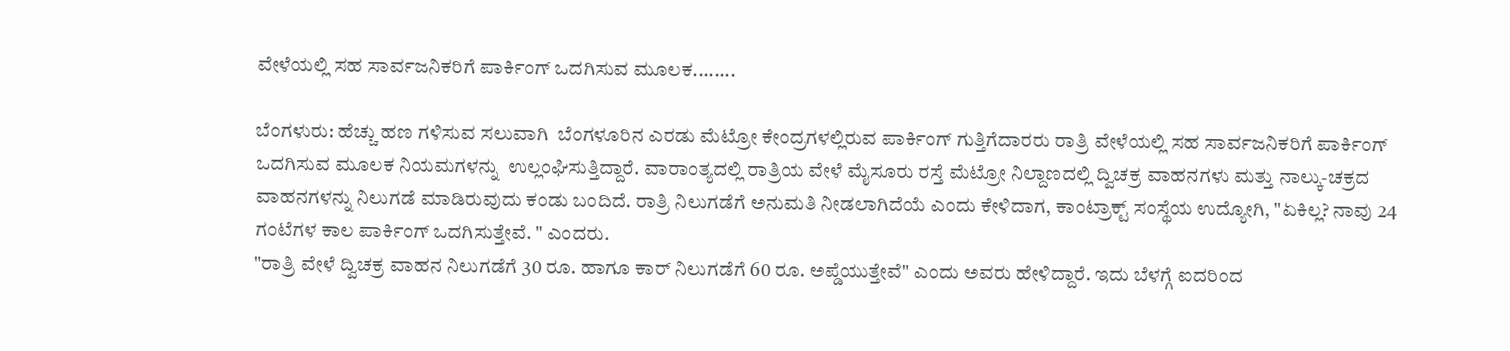ವೇಳೆಯಲ್ಲಿ ಸಹ ಸಾರ್ವಜನಿಕರಿಗೆ ಪಾರ್ಕಿಂಗ್ ಒದಗಿಸುವ ಮೂಲಕ........

ಬೆಂಗಳುರು: ಹೆಚ್ಚು ಹಣ ಗಳಿಸುವ ಸಲುವಾಗಿ  ಬೆಂಗಳೂರಿನ ಎರಡು ಮೆಟ್ರೋ ಕೇಂದ್ರಗಳಲ್ಲಿರುವ ಪಾರ್ಕಿಂಗ್ ಗುತ್ತಿಗೆದಾರರು ರಾತ್ರಿ ವೇಳೆಯಲ್ಲಿ ಸಹ ಸಾರ್ವಜನಿಕರಿಗೆ ಪಾರ್ಕಿಂಗ್ ಒದಗಿಸುವ ಮೂಲಕ ನಿಯಮಗಳನ್ನು  ಉಲ್ಲಂಘಿಸುತ್ತಿದ್ದಾರೆ. ವಾರಾಂತ್ಯದಲ್ಲಿ ರಾತ್ರಿಯ ವೇಳೆ ಮೈಸೂರು ರಸ್ತೆ ಮೆಟ್ರೋ ನಿಲ್ದಾಣದಲ್ಲಿ ದ್ವಿಚಕ್ರ ವಾಹನಗಳು ಮತ್ತು ನಾಲ್ಕು-ಚಕ್ರದ ವಾಹನಗಳನ್ನು ನಿಲುಗಡೆ ಮಾಡಿರುವುದು ಕಂಡು ಬಂದಿದೆ. ರಾತ್ರಿ ನಿಲುಗಡೆಗೆ ಅನುಮತಿ ನೀಡಲಾಗಿದೆಯೆ ಎಂದು ಕೇಳಿದಾಗ, ಕಾಂಟ್ರಾಕ್ಟ್ ಸಂಸ್ಥೆಯ ಉದ್ಯೋಗಿ, "ಏಕಿಲ್ಲ? ನಾವು 24 ಗಂಟೆಗಳ ಕಾಲ ಪಾರ್ಕಿಂಗ್ ಒದಗಿಸುತ್ತೇವೆ. " ಎಂದರು.
"ರಾತ್ರಿ ವೇಳೆ ದ್ವಿಚಕ್ರ ವಾಹನ ನಿಲುಗಡೆಗೆ 30 ರೂ. ಹಾಗೂ ಕಾರ್ ನಿಲುಗಡೆಗೆ 60 ರೂ. ಅಪ್ಡೆಯುತ್ತೇವೆ" ಎಂದು ಅವರು ಹೇಳಿದ್ದಾರೆ. ಇದು ಬೆಳಗ್ಗೆ ಐದರಿಂದ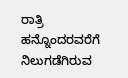ರಾತ್ರಿ ಹನ್ನೊಂದರವರೆಗೆ ನಿಲುಗಡೆಗಿರುವ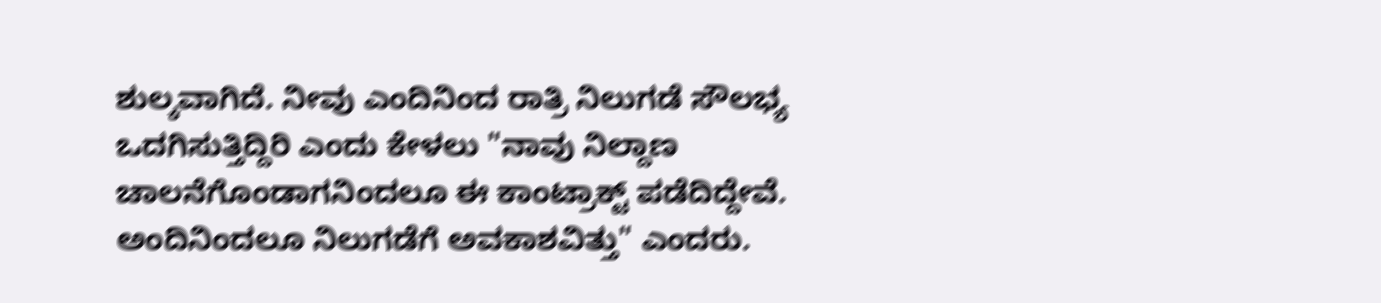ಶುಲ್ಕವಾಗಿದೆ. ನೀವು ಎಂದಿನಿಂದ ರಾತ್ರಿ ನಿಲುಗಡೆ ಸೌಲಭ್ಯ ಒದಗಿಸುತ್ತಿದ್ದಿರಿ ಎಂದು ಕೇಳಲು "ನಾವು ನಿಲ್ದಾಣ ಚಾಲನೆಗೊಂಡಾಗನಿಂದಲೂ ಈ ಕಾಂಟ್ರಾಕ್ಟ್ ಪಡೆದಿದ್ದೇವೆ. ಅಂದಿನಿಂದಲೂ ನಿಲುಗಡೆಗೆ ಅವಕಾಶವಿತ್ತು" ಎಂದರು.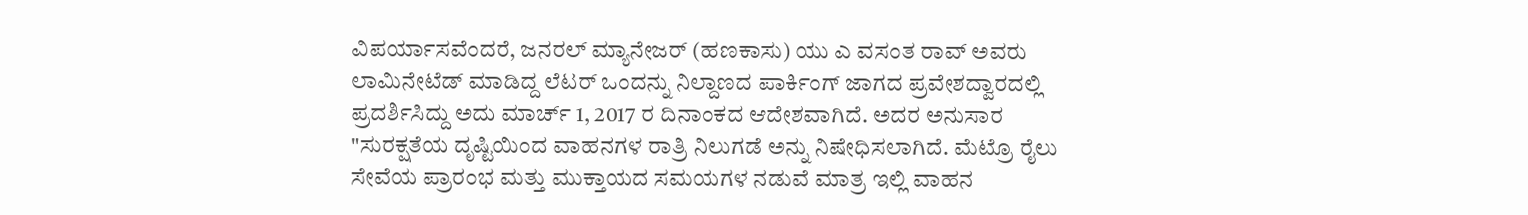ವಿಪರ್ಯಾಸವೆಂದರೆ, ಜನರಲ್ ಮ್ಯಾನೇಜರ್ (ಹಣಕಾಸು) ಯು ಎ ವಸಂತ ರಾವ್ ಅವರು ಲಾಮಿನೇಟೆಡ್ ಮಾಡಿದ್ದ ಲೆಟರ್ ಒಂದನ್ನು ನಿಲ್ದಾಣದ ಪಾರ್ಕಿಂಗ್ ಜಾಗದ ಪ್ರವೇಶದ್ವಾರದಲ್ಲಿ ಪ್ರದರ್ಶಿಸಿದ್ದು ಅದು ಮಾರ್ಚ್ 1, 2017 ರ ದಿನಾಂಕದ ಆದೇಶವಾಗಿದೆ. ಅದರ ಅನುಸಾರ "ಸುರಕ್ಷತೆಯ ದೃಷ್ಟಿಯಿಂದ ವಾಹನಗಳ ರಾತ್ರಿ ನಿಲುಗಡೆ ಅನ್ನು ನಿಷೇಧಿಸಲಾಗಿದೆ. ಮೆಟ್ರೊ ರೈಲು ಸೇವೆಯ ಪ್ರಾರಂಭ ಮತ್ತು ಮುಕ್ತಾಯದ ಸಮಯಗಳ ನಡುವೆ ಮಾತ್ರ ಇಲ್ಲಿ ವಾಹನ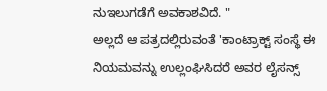ನುಇಲುಗಡೆಗೆ ಅವಕಾಶವಿದೆ. "
ಅಲ್ಲದೆ ಆ ಪತ್ರದಲ್ಲಿರುವಂತೆ 'ಕಾಂಟ್ರಾಕ್ಟ್ ಸಂಸ್ಥೆ ಈ ನಿಯಮವನ್ನು ಉಲ್ಲಂಘಿಸಿದರೆ ಅವರ ಲೈಸನ್ಸ್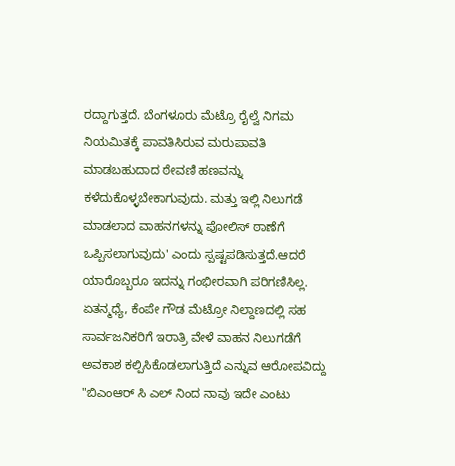ರದ್ದಾಗುತ್ತದೆ. ಬೆಂಗಳೂರು ಮೆಟ್ರೊ ರೈಲ್ವೆ ನಿಗಮ ನಿಯಮಿತಕ್ಕೆ ಪಾವತಿಸಿರುವ ಮರುಪಾವತಿ ಮಾಡಬಹುದಾದ ಠೇವಣಿ ಹಣವನ್ನು ಕಳೆದುಕೊಳ್ಳಬೇಕಾಗುವುದು. ಮತ್ತು ಇಲ್ಲಿ ನಿಲುಗಡೆ ಮಾಡಲಾದ ವಾಹನಗಳನ್ನು ಪೋಲಿಸ್ ಠಾಣೆಗೆ ಒಪ್ಪಿಸಲಾಗುವುದು' ಎಂದು ಸ್ಪಷ್ಟಪಡಿಸುತ್ತದೆ.ಆದರೆ ಯಾರೊಬ್ಬರೂ ಇದನ್ನು ಗಂಭೀರವಾಗಿ ಪರಿಗಣಿಸಿಲ್ಲ.
ಏತನ್ಮಧ್ಯೆ, ಕೆಂಪೇ ಗೌಡ ಮೆಟ್ರೋ ನಿಲ್ದಾಣದಲ್ಲಿ ಸಹ ಸಾರ್ವಜನಿಕರಿಗೆ ಇರಾತ್ರಿ ವೇಳೆ ವಾಹನ ನಿಲುಗಡೆಗೆ ಅವಕಾಶ ಕಲ್ಪಿಸಿಕೊಡಲಾಗುತ್ತಿದೆ ಎನ್ನುವ ಆರೋಪವಿದ್ದು "ಬಿಎಂಆರ್ ಸಿ ಎಲ್ ನಿಂದ ನಾವು ಇದೇ ಎಂಟು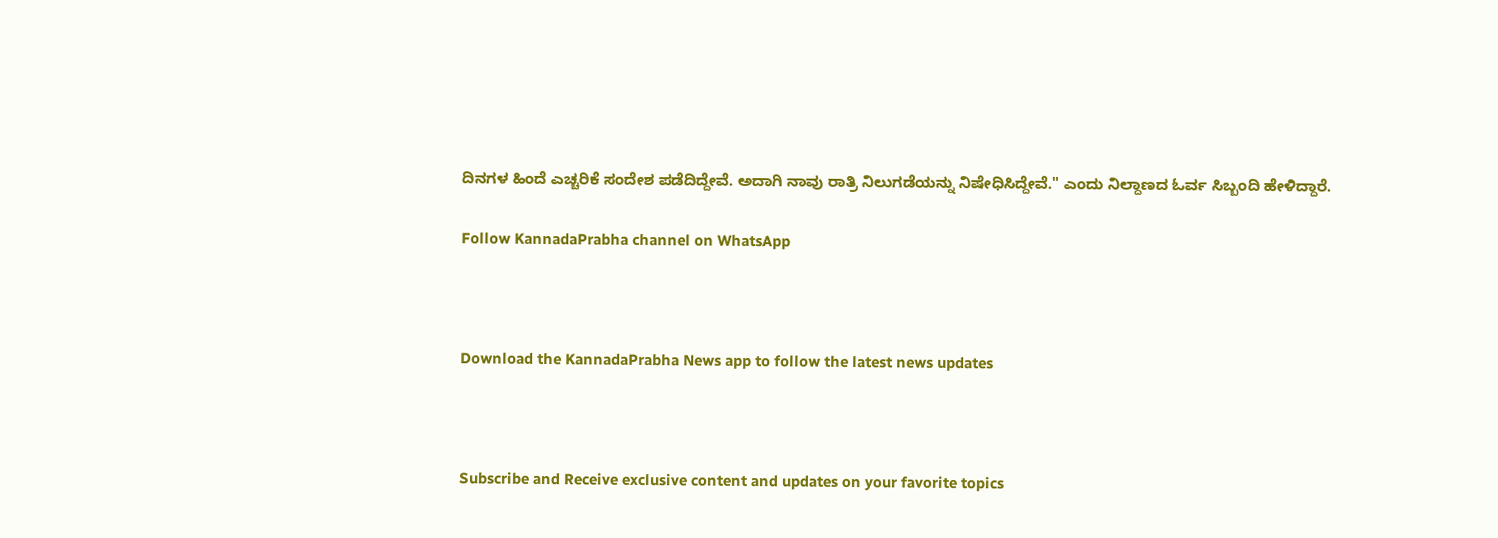ದಿನಗಳ ಹಿಂದೆ ಎಚ್ಚರಿಕೆ ಸಂದೇಶ ಪಡೆದಿದ್ದೇವೆ. ಅದಾಗಿ ನಾವು ರಾತ್ರಿ ನಿಲುಗಡೆಯನ್ನು ನಿಷೇಧಿಸಿದ್ದೇವೆ." ಎಂದು ನಿಲ್ದಾಣದ ಓರ್ವ ಸಿಬ್ಬಂದಿ ಹೇಳಿದ್ದಾರೆ.

Follow KannadaPrabha channel on WhatsApp



Download the KannadaPrabha News app to follow the latest news updates



Subscribe and Receive exclusive content and updates on your favorite topics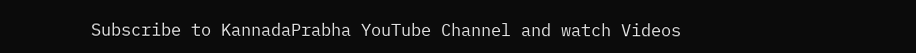Subscribe to KannadaPrabha YouTube Channel and watch Videos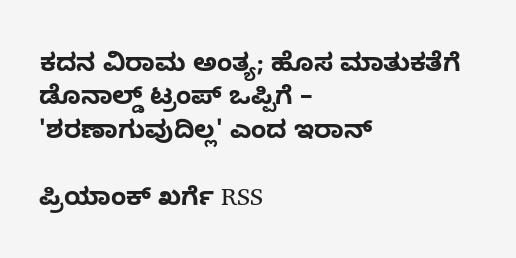ಕದನ ವಿರಾಮ ಅಂತ್ಯ; ಹೊಸ ಮಾತುಕತೆಗೆ ಡೊನಾಲ್ಡ್ ಟ್ರಂಪ್ ಒಪ್ಪಿಗೆ – 'ಶರಣಾಗುವುದಿಲ್ಲ' ಎಂದ ಇರಾನ್

ಪ್ರಿಯಾಂಕ್ ಖರ್ಗೆ RSS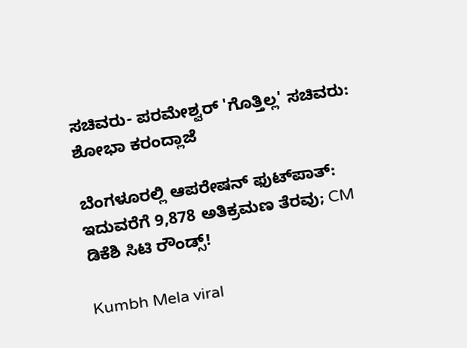ಸಚಿವರು- ಪರಮೇಶ್ವರ್ 'ಗೊತ್ತಿಲ್ಲ' ಸಚಿವರು: ಶೋಭಾ ಕರಂದ್ಲಾಜೆ

ಬೆಂಗಳೂರಲ್ಲಿ ಆಪರೇಷನ್‌ ಫುಟ್‌ಪಾತ್‌: ಇದುವರೆಗೆ 9,878 ಅತಿಕ್ರಮಣ ತೆರವು; CM ಡಿಕೆಶಿ ಸಿಟಿ ರೌಂಡ್ಸ್!

Kumbh Mela viral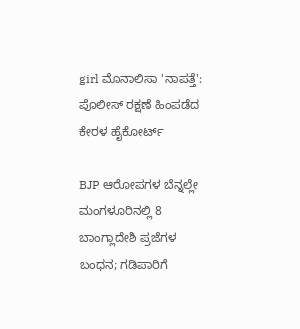girl ಮೊನಾಲಿಸಾ 'ನಾಪತ್ತೆ': ಪೊಲೀಸ್ ರಕ್ಷಣೆ ಹಿಂಪಡೆದ ಕೇರಳ ಹೈಕೋರ್ಟ್

BJP ಆರೋಪಗಳ ಬೆನ್ನಲ್ಲೇ ಮಂಗಳೂರಿನಲ್ಲಿ 8 ಬಾಂಗ್ಲಾದೇಶಿ ಪ್ರಜೆಗಳ ಬಂಧನ; ಗಡಿಪಾರಿಗೆ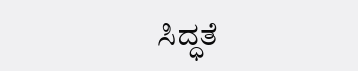ಸಿದ್ಧತೆ